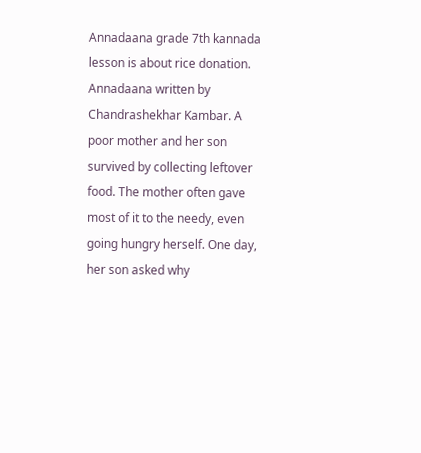Annadaana grade 7th kannada lesson is about rice donation. Annadaana written by Chandrashekhar Kambar. A poor mother and her son survived by collecting leftover food. The mother often gave most of it to the needy, even going hungry herself. One day, her son asked why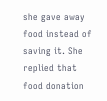she gave away food instead of saving it. She replied that food donation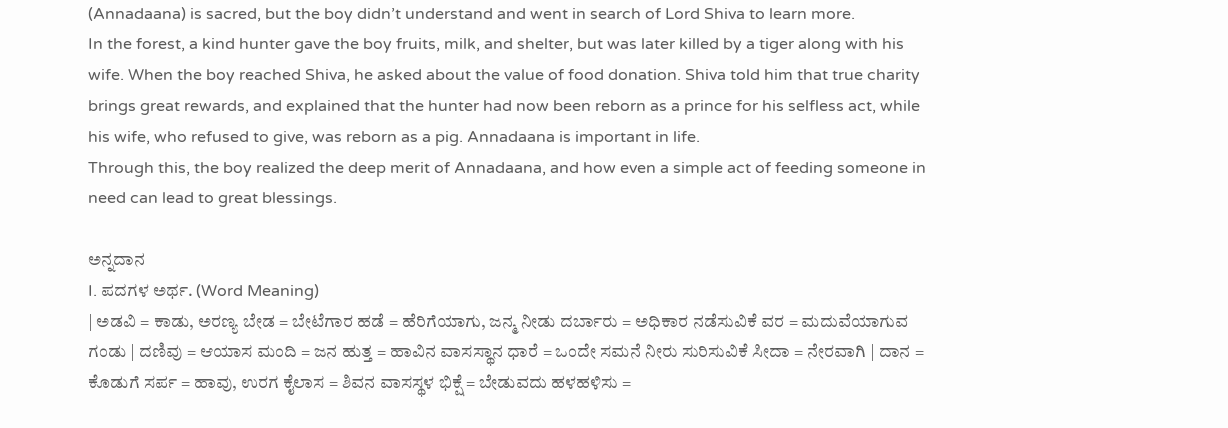(Annadaana) is sacred, but the boy didn’t understand and went in search of Lord Shiva to learn more.
In the forest, a kind hunter gave the boy fruits, milk, and shelter, but was later killed by a tiger along with his wife. When the boy reached Shiva, he asked about the value of food donation. Shiva told him that true charity brings great rewards, and explained that the hunter had now been reborn as a prince for his selfless act, while his wife, who refused to give, was reborn as a pig. Annadaana is important in life.
Through this, the boy realized the deep merit of Annadaana, and how even a simple act of feeding someone in need can lead to great blessings.

ಅನ್ನದಾನ
I. ಪದಗಳ ಅರ್ಥ. (Word Meaning)
| ಅಡವಿ = ಕಾಡು, ಅರಣ್ಯ ಬೇಡ = ಬೇಟೆಗಾರ ಹಡೆ = ಹೆರಿಗೆಯಾಗು, ಜನ್ಮ ನೀಡು ದರ್ಬಾರು = ಅಧಿಕಾರ ನಡೆಸುವಿಕೆ ವರ = ಮದುವೆಯಾಗುವ ಗಂಡು | ದಣಿವು = ಆಯಾಸ ಮಂದಿ = ಜನ ಹುತ್ತ = ಹಾವಿನ ವಾಸಸ್ಥಾನ ಧಾರೆ = ಒಂದೇ ಸಮನೆ ನೀರು ಸುರಿಸುವಿಕೆ ಸೀದಾ = ನೇರವಾಗಿ | ದಾನ = ಕೊಡುಗೆ ಸರ್ಪ = ಹಾವು, ಉರಗ ಕೈಲಾಸ = ಶಿವನ ವಾಸಸ್ಥಳ ಭಿಕ್ಷೆ = ಬೇಡುವದು ಹಳಹಳಿಸು =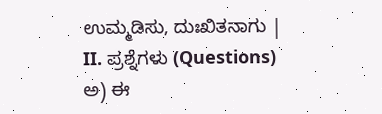ಉಮ್ಮಡಿಸು, ದುಃಖಿತನಾಗು |
II. ಪ್ರಶ್ನೆಗಳು (Questions)
ಅ) ಈ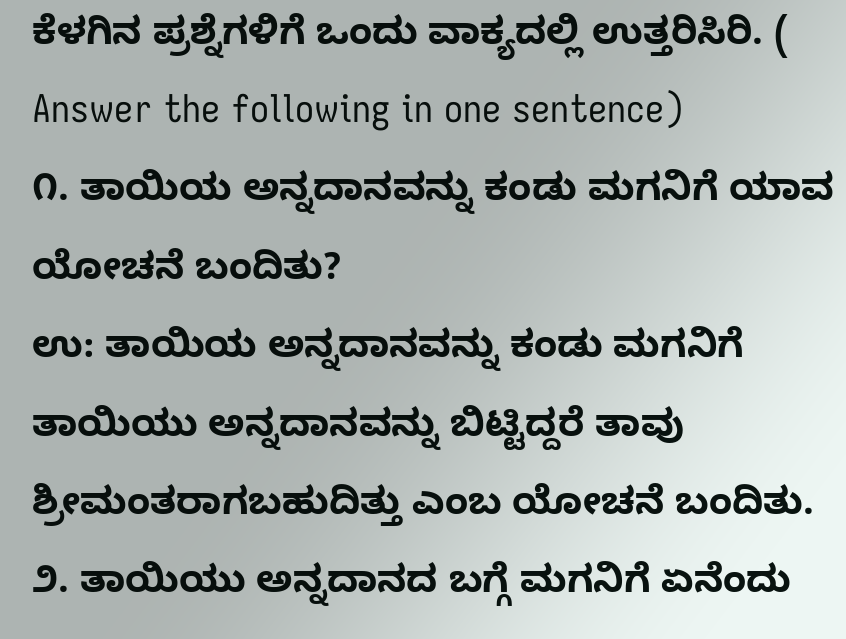ಕೆಳಗಿನ ಪ್ರಶ್ನೆಗಳಿಗೆ ಒಂದು ವಾಕ್ಯದಲ್ಲಿ ಉತ್ತರಿಸಿರಿ. ( Answer the following in one sentence)
೧. ತಾಯಿಯ ಅನ್ನದಾನವನ್ನು ಕಂಡು ಮಗನಿಗೆ ಯಾವ ಯೋಚನೆ ಬಂದಿತು?
ಉ: ತಾಯಿಯ ಅನ್ನದಾನವನ್ನು ಕಂಡು ಮಗನಿಗೆ ತಾಯಿಯು ಅನ್ನದಾನವನ್ನು ಬಿಟ್ಟಿದ್ದರೆ ತಾವು ಶ್ರೀಮಂತರಾಗಬಹುದಿತ್ತು ಎಂಬ ಯೋಚನೆ ಬಂದಿತು.
೨. ತಾಯಿಯು ಅನ್ನದಾನದ ಬಗ್ಗೆ ಮಗನಿಗೆ ಏನೆಂದು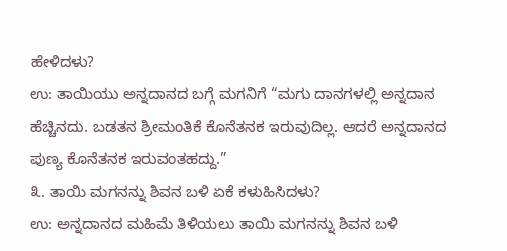ಹೇಳಿದಳು?
ಉ: ತಾಯಿಯು ಅನ್ನದಾನದ ಬಗ್ಗೆ ಮಗನಿಗೆ “ಮಗು ದಾನಗಳಲ್ಲಿ ಅನ್ನದಾನ ಹೆಚ್ಚಿನದು. ಬಡತನ ಶ್ರೀಮಂತಿಕೆ ಕೊನೆತನಕ ಇರುವುದಿಲ್ಲ. ಆದರೆ ಅನ್ನದಾನದ ಪುಣ್ಯ ಕೊನೆತನಕ ಇರುವಂತಹದ್ದು.”
೩. ತಾಯಿ ಮಗನನ್ನು ಶಿವನ ಬಳಿ ಏಕೆ ಕಳುಹಿಸಿದಳು?
ಉ: ಅನ್ನದಾನದ ಮಹಿಮೆ ತಿಳಿಯಲು ತಾಯಿ ಮಗನನ್ನು ಶಿವನ ಬಳಿ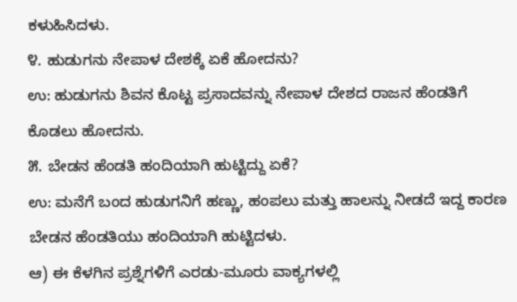ಕಳುಹಿಸಿದಳು.
೪. ಹುಡುಗನು ನೇಪಾಳ ದೇಶಕ್ಕೆ ಏಕೆ ಹೋದನು?
ಉ: ಹುಡುಗನು ಶಿವನ ಕೊಟ್ಟ ಪ್ರಸಾದವನ್ನು ನೇಪಾಳ ದೇಶದ ರಾಜನ ಹೆಂಡತಿಗೆ ಕೊಡಲು ಹೋದನು.
೫. ಬೇಡನ ಹೆಂಡತಿ ಹಂದಿಯಾಗಿ ಹುಟ್ಟಿದ್ದು ಏಕೆ?
ಉ: ಮನೆಗೆ ಬಂದ ಹುಡುಗನಿಗೆ ಹಣ್ಣು, ಹಂಪಲು ಮತ್ತು ಹಾಲನ್ನು ನೀಡದೆ ಇದ್ದ ಕಾರಣ ಬೇಡನ ಹೆಂಡತಿಯು ಹಂದಿಯಾಗಿ ಹುಟ್ಟಿದಳು.
ಆ) ಈ ಕೆಳಗಿನ ಪ್ರಶ್ನೆಗಳಿಗೆ ಎರಡು-ಮೂರು ವಾಕ್ಯಗಳಲ್ಲಿ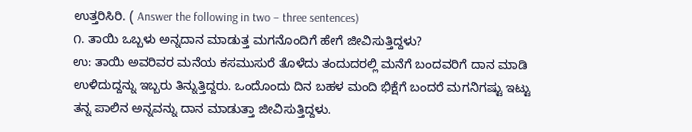ಉತ್ತರಿಸಿರಿ. ( Answer the following in two – three sentences)
೧. ತಾಯಿ ಒಬ್ಬಳು ಅನ್ನದಾನ ಮಾಡುತ್ತ ಮಗನೊಂದಿಗೆ ಹೇಗೆ ಜೀವಿಸುತ್ತಿದ್ದಳು?
ಉ: ತಾಯಿ ಅವರಿವರ ಮನೆಯ ಕಸಮುಸುರೆ ತೊಳೆದು ತಂದುದರಲ್ಲಿ ಮನೆಗೆ ಬಂದವರಿಗೆ ದಾನ ಮಾಡಿ ಉಳಿದುದ್ದನ್ನು ಇಬ್ಬರು ತಿನ್ನುತ್ತಿದ್ದರು. ಒಂದೊಂದು ದಿನ ಬಹಳ ಮಂದಿ ಭಿಕ್ಷೆಗೆ ಬಂದರೆ ಮಗನಿಗಷ್ಟು ಇಟ್ಟು ತನ್ನ ಪಾಲಿನ ಅನ್ನವನ್ನು ದಾನ ಮಾಡುತ್ತಾ ಜೀವಿಸುತ್ತಿದ್ದಳು.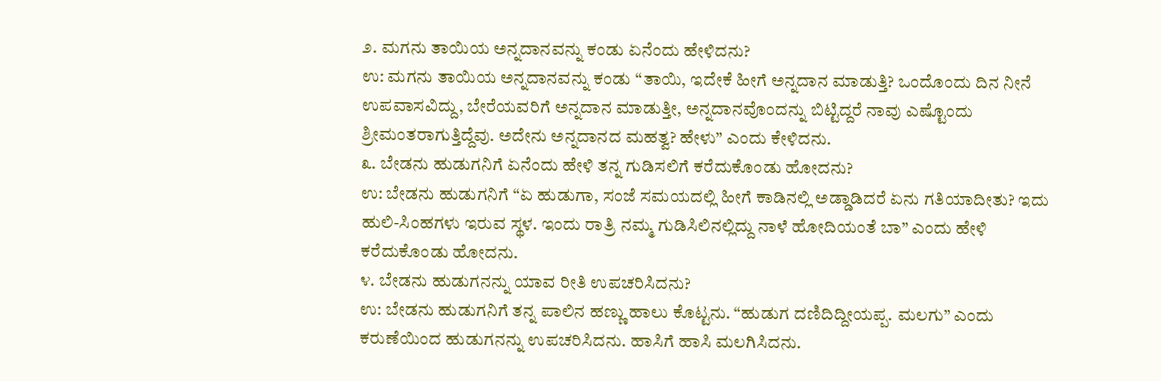೨. ಮಗನು ತಾಯಿಯ ಅನ್ನದಾನವನ್ನು ಕಂಡು ಏನೆಂದು ಹೇಳಿದನು?
ಉ: ಮಗನು ತಾಯಿಯ ಅನ್ನದಾನವನ್ನು ಕಂಡು “ತಾಯಿ, ಇದೇಕೆ ಹೀಗೆ ಅನ್ನದಾನ ಮಾಡುತ್ತಿ? ಒಂದೊಂದು ದಿನ ನೀನೆ ಉಪವಾಸವಿದ್ದು, ಬೇರೆಯವರಿಗೆ ಅನ್ನದಾನ ಮಾಡುತ್ತೀ, ಅನ್ನದಾನವೊಂದನ್ನು ಬಿಟ್ಟಿದ್ದರೆ ನಾವು ಎಷ್ಟೊಂದು ಶ್ರೀಮಂತರಾಗುತ್ತಿದ್ದೆವು. ಅದೇನು ಅನ್ನದಾನದ ಮಹತ್ವ? ಹೇಳು” ಎಂದು ಕೇಳಿದನು.
೩. ಬೇಡನು ಹುಡುಗನಿಗೆ ಏನೆಂದು ಹೇಳಿ ತನ್ನ ಗುಡಿಸಲಿಗೆ ಕರೆದುಕೊಂಡು ಹೋದನು?
ಉ: ಬೇಡನು ಹುಡುಗನಿಗೆ “ಏ ಹುಡುಗಾ, ಸಂಜೆ ಸಮಯದಲ್ಲಿ ಹೀಗೆ ಕಾಡಿನಲ್ಲಿ ಅಡ್ಡಾಡಿದರೆ ಏನು ಗತಿಯಾದೀತು? ಇದು ಹುಲಿ-ಸಿಂಹಗಳು ಇರುವ ಸ್ಥಳ. ಇಂದು ರಾತ್ರಿ ನಮ್ಮ ಗುಡಿಸಿಲಿನಲ್ಲಿದ್ದು ನಾಳೆ ಹೋದಿಯಂತೆ ಬಾ” ಎಂದು ಹೇಳಿ ಕರೆದುಕೊಂಡು ಹೋದನು.
೪. ಬೇಡನು ಹುಡುಗನನ್ನು ಯಾವ ರೀತಿ ಉಪಚರಿಸಿದನು?
ಉ: ಬೇಡನು ಹುಡುಗನಿಗೆ ತನ್ನ ಪಾಲಿನ ಹಣ್ಣು ಹಾಲು ಕೊಟ್ಟನು. “ಹುಡುಗ ದಣಿದಿದ್ದೀಯಪ್ಪ. ಮಲಗು” ಎಂದು ಕರುಣೆಯಿಂದ ಹುಡುಗನನ್ನು ಉಪಚರಿಸಿದನು. ಹಾಸಿಗೆ ಹಾಸಿ ಮಲಗಿಸಿದನು.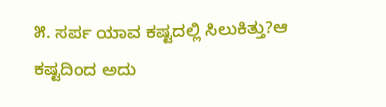೫. ಸರ್ಪ ಯಾವ ಕಷ್ಟದಲ್ಲಿ ಸಿಲುಕಿತ್ತು?ಆ ಕಷ್ಟದಿಂದ ಅದು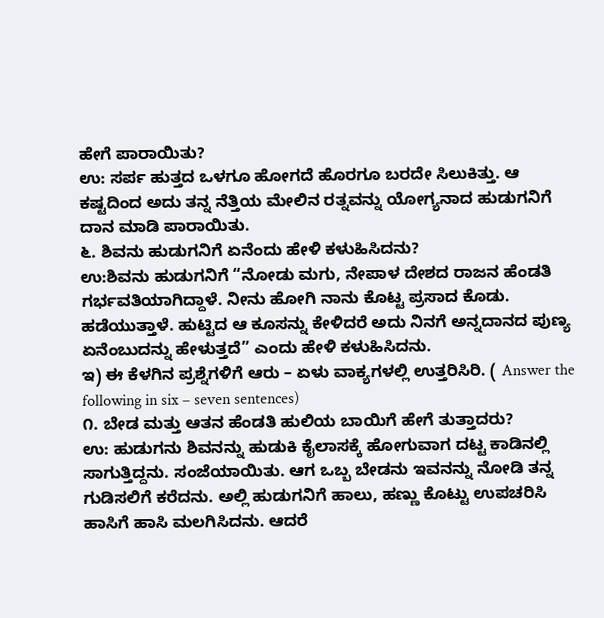ಹೇಗೆ ಪಾರಾಯಿತು?
ಉ: ಸರ್ಪ ಹುತ್ತದ ಒಳಗೂ ಹೋಗದೆ ಹೊರಗೂ ಬರದೇ ಸಿಲುಕಿತ್ತು. ಆ ಕಷ್ಟದಿಂದ ಅದು ತನ್ನ ನೆತ್ತಿಯ ಮೇಲಿನ ರತ್ನವನ್ನು ಯೋಗ್ಯನಾದ ಹುಡುಗನಿಗೆ ದಾನ ಮಾಡಿ ಪಾರಾಯಿತು.
೬. ಶಿವನು ಹುಡುಗನಿಗೆ ಏನೆಂದು ಹೇಳಿ ಕಳುಹಿಸಿದನು?
ಉ:ಶಿವನು ಹುಡುಗನಿಗೆ “ನೋಡು ಮಗು, ನೇಪಾಳ ದೇಶದ ರಾಜನ ಹೆಂಡತಿ ಗರ್ಭವತಿಯಾಗಿದ್ದಾಳೆ. ನೀನು ಹೋಗಿ ನಾನು ಕೊಟ್ಟ ಪ್ರಸಾದ ಕೊಡು. ಹಡೆಯುತ್ತಾಳೆ. ಹುಟ್ಟಿದ ಆ ಕೂಸನ್ನು ಕೇಳಿದರೆ ಅದು ನಿನಗೆ ಅನ್ನದಾನದ ಪುಣ್ಯ ಏನೆಂಬುದನ್ನು ಹೇಳುತ್ತದೆ” ಎಂದು ಹೇಳಿ ಕಳುಹಿಸಿದನು.
ಇ) ಈ ಕೆಳಗಿನ ಪ್ರಶ್ನೆಗಳಿಗೆ ಆರು – ಏಳು ವಾಕ್ಯಗಳಲ್ಲಿ ಉತ್ತರಿಸಿರಿ. ( Answer the following in six – seven sentences)
೧. ಬೇಡ ಮತ್ತು ಆತನ ಹೆಂಡತಿ ಹುಲಿಯ ಬಾಯಿಗೆ ಹೇಗೆ ತುತ್ತಾದರು?
ಉ: ಹುಡುಗನು ಶಿವನನ್ನು ಹುಡುಕಿ ಕೈಲಾಸಕ್ಕೆ ಹೋಗುವಾಗ ದಟ್ಟ ಕಾಡಿನಲ್ಲಿ ಸಾಗುತ್ತಿದ್ದನು. ಸಂಜೆಯಾಯಿತು. ಆಗ ಒಬ್ಬ ಬೇಡನು ಇವನನ್ನು ನೋಡಿ ತನ್ನ ಗುಡಿಸಲಿಗೆ ಕರೆದನು. ಅಲ್ಲಿ ಹುಡುಗನಿಗೆ ಹಾಲು, ಹಣ್ಣು ಕೊಟ್ಟು ಉಪಚರಿಸಿ ಹಾಸಿಗೆ ಹಾಸಿ ಮಲಗಿಸಿದನು. ಆದರೆ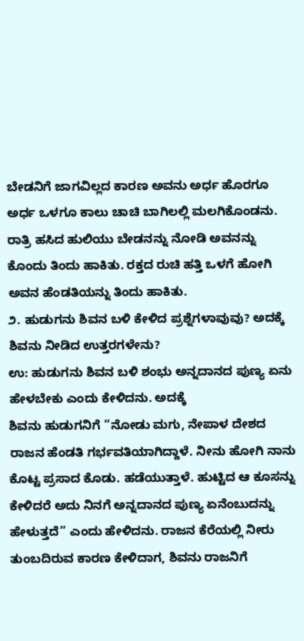ಬೇಡನಿಗೆ ಜಾಗವಿಲ್ಲದ ಕಾರಣ ಅವನು ಅರ್ಧ ಹೊರಗೂ ಅರ್ಧ ಒಳಗೂ ಕಾಲು ಚಾಚಿ ಬಾಗಿಲಲ್ಲಿ ಮಲಗಿಕೊಂಡನು. ರಾತ್ರಿ ಹಸಿದ ಹುಲಿಯು ಬೇಡನನ್ನು ನೋಡಿ ಅವನನ್ನು ಕೊಂದು ತಿಂದು ಹಾಕಿತು. ರಕ್ತದ ರುಚಿ ಹತ್ತಿ ಒಳಗೆ ಹೋಗಿ ಅವನ ಹೆಂಡತಿಯನ್ನು ತಿಂದು ಹಾಕಿತು.
೨. ಹುಡುಗನು ಶಿವನ ಬಳಿ ಕೇಳಿದ ಪ್ರಶ್ನೆಗಳಾವುವು? ಅದಕ್ಕೆ ಶಿವನು ನೀಡಿದ ಉತ್ತರಗಳೇನು?
ಉ: ಹುಡುಗನು ಶಿವನ ಬಳಿ ಶಂಭು ಅನ್ನದಾನದ ಪುಣ್ಯ ಏನು ಹೇಳಬೇಕು ಎಂದು ಕೇಳಿದನು. ಅದಕ್ಕೆ
ಶಿವನು ಹುಡುಗನಿಗೆ “ನೋಡು ಮಗು, ನೇಪಾಳ ದೇಶದ ರಾಜನ ಹೆಂಡತಿ ಗರ್ಭವತಿಯಾಗಿದ್ದಾಳೆ. ನೀನು ಹೋಗಿ ನಾನು ಕೊಟ್ಟ ಪ್ರಸಾದ ಕೊಡು. ಹಡೆಯುತ್ತಾಳೆ. ಹುಟ್ಟಿದ ಆ ಕೂಸನ್ನು ಕೇಳಿದರೆ ಅದು ನಿನಗೆ ಅನ್ನದಾನದ ಪುಣ್ಯ ಏನೆಂಬುದನ್ನು ಹೇಳುತ್ತದೆ” ಎಂದು ಹೇಳಿದನು. ರಾಜನ ಕೆರೆಯಲ್ಲಿ ನೀರು ತುಂಬದಿರುವ ಕಾರಣ ಕೇಳಿದಾಗ, ಶಿವನು ರಾಜನಿಗೆ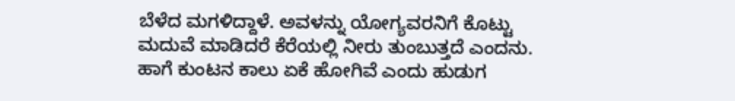ಬೆಳೆದ ಮಗಳಿದ್ದಾಳೆ. ಅವಳನ್ನು ಯೋಗ್ಯವರನಿಗೆ ಕೊಟ್ಟು ಮದುವೆ ಮಾಡಿದರೆ ಕೆರೆಯಲ್ಲಿ ನೀರು ತುಂಬುತ್ತದೆ ಎಂದನು. ಹಾಗೆ ಕುಂಟನ ಕಾಲು ಏಕೆ ಹೋಗಿವೆ ಎಂದು ಹುಡುಗ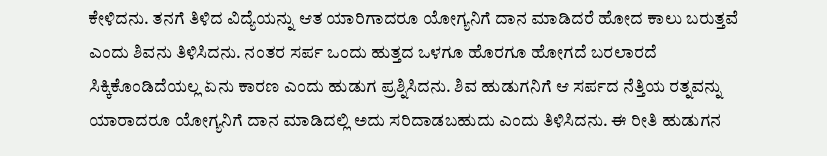ಕೇಳಿದನು. ತನಗೆ ತಿಳಿದ ವಿದ್ಯೆಯನ್ನು ಆತ ಯಾರಿಗಾದರೂ ಯೋಗ್ಯನಿಗೆ ದಾನ ಮಾಡಿದರೆ ಹೋದ ಕಾಲು ಬರುತ್ತವೆ ಎಂದು ಶಿವನು ತಿಳಿಸಿದನು. ನಂತರ ಸರ್ಪ ಒಂದು ಹುತ್ತದ ಒಳಗೂ ಹೊರಗೂ ಹೋಗದೆ ಬರಲಾರದೆ ಸಿಕ್ಕಿಕೊಂಡಿದೆಯಲ್ಲ ಏನು ಕಾರಣ ಎಂದು ಹುಡುಗ ಪ್ರಶ್ನಿಸಿದನು. ಶಿವ ಹುಡುಗನಿಗೆ ಆ ಸರ್ಪದ ನೆತ್ತಿಯ ರತ್ನವನ್ನು ಯಾರಾದರೂ ಯೋಗ್ಯನಿಗೆ ದಾನ ಮಾಡಿದಲ್ಲಿ ಅದು ಸರಿದಾಡಬಹುದು ಎಂದು ತಿಳಿಸಿದನು. ಈ ರೀತಿ ಹುಡುಗನ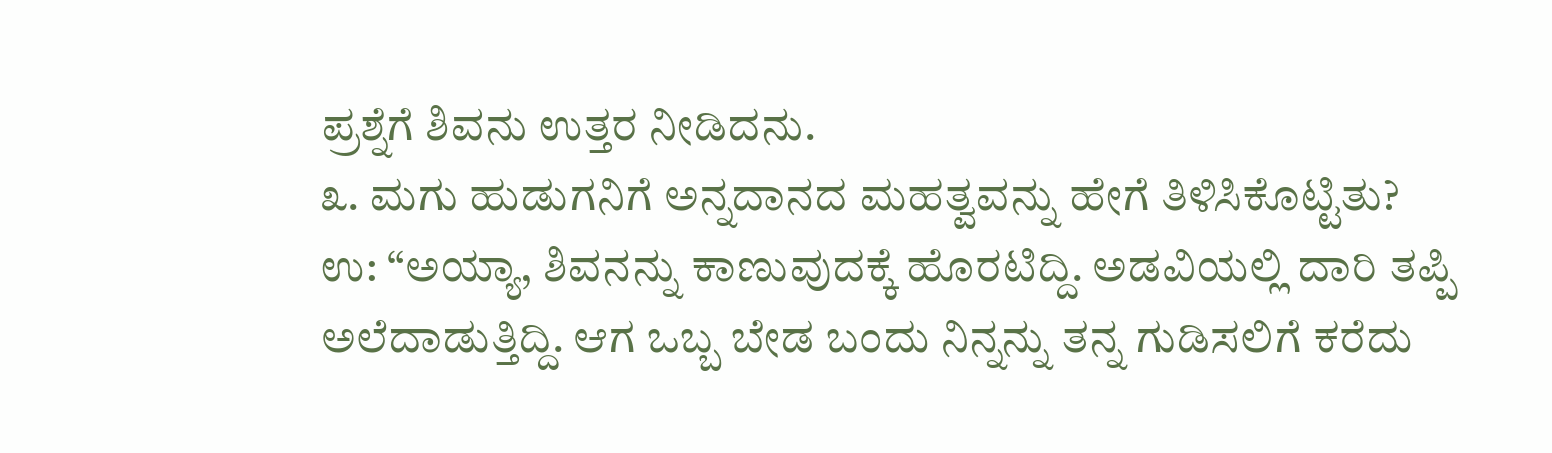ಪ್ರಶ್ನೆಗೆ ಶಿವನು ಉತ್ತರ ನೀಡಿದನು.
೩. ಮಗು ಹುಡುಗನಿಗೆ ಅನ್ನದಾನದ ಮಹತ್ವವನ್ನು ಹೇಗೆ ತಿಳಿಸಿಕೊಟ್ಟಿತು?
ಉ: “ಅಯ್ಯಾ, ಶಿವನನ್ನು ಕಾಣುವುದಕ್ಕೆ ಹೊರಟಿದ್ದಿ. ಅಡವಿಯಲ್ಲಿ ದಾರಿ ತಪ್ಪಿ ಅಲೆದಾಡುತ್ತಿದ್ದಿ. ಆಗ ಒಬ್ಬ ಬೇಡ ಬಂದು ನಿನ್ನನ್ನು ತನ್ನ ಗುಡಿಸಲಿಗೆ ಕರೆದು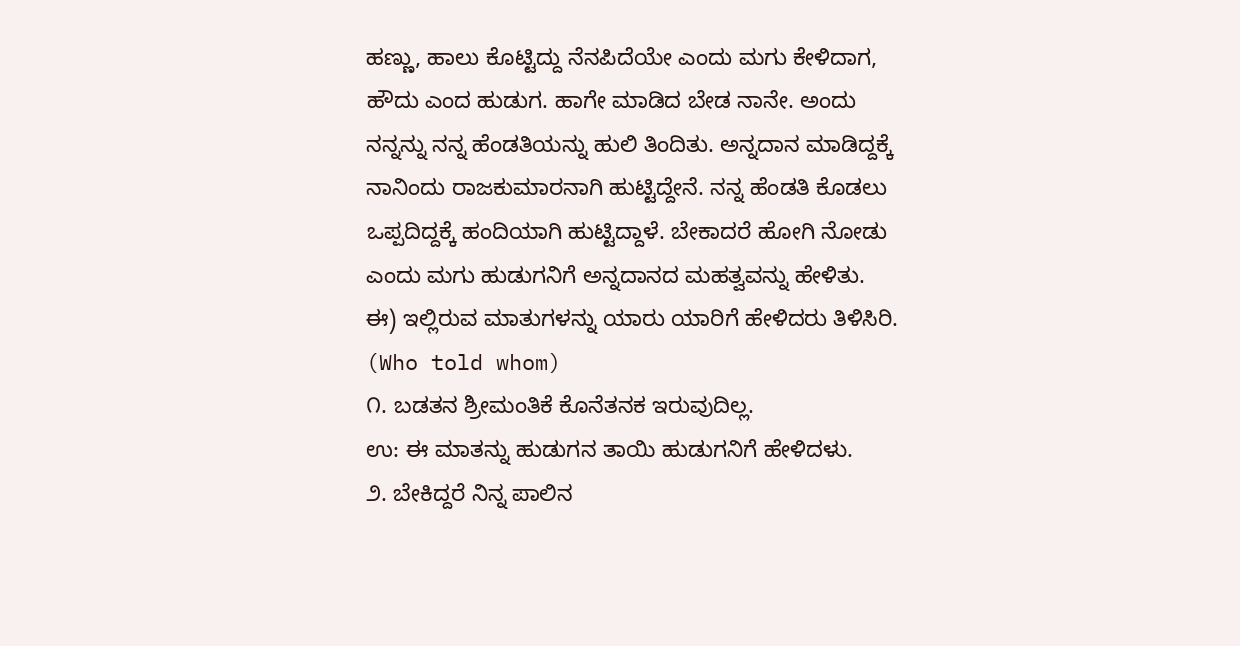ಹಣ್ಣು, ಹಾಲು ಕೊಟ್ಟಿದ್ದು ನೆನಪಿದೆಯೇ ಎಂದು ಮಗು ಕೇಳಿದಾಗ, ಹೌದು ಎಂದ ಹುಡುಗ. ಹಾಗೇ ಮಾಡಿದ ಬೇಡ ನಾನೇ. ಅಂದು ನನ್ನನ್ನು ನನ್ನ ಹೆಂಡತಿಯನ್ನು ಹುಲಿ ತಿಂದಿತು. ಅನ್ನದಾನ ಮಾಡಿದ್ದಕ್ಕೆ ನಾನಿಂದು ರಾಜಕುಮಾರನಾಗಿ ಹುಟ್ಟಿದ್ದೇನೆ. ನನ್ನ ಹೆಂಡತಿ ಕೊಡಲು ಒಪ್ಪದಿದ್ದಕ್ಕೆ ಹಂದಿಯಾಗಿ ಹುಟ್ಟಿದ್ದಾಳೆ. ಬೇಕಾದರೆ ಹೋಗಿ ನೋಡು ಎಂದು ಮಗು ಹುಡುಗನಿಗೆ ಅನ್ನದಾನದ ಮಹತ್ವವನ್ನು ಹೇಳಿತು.
ಈ) ಇಲ್ಲಿರುವ ಮಾತುಗಳನ್ನು ಯಾರು ಯಾರಿಗೆ ಹೇಳಿದರು ತಿಳಿಸಿರಿ. (Who told whom)
೧. ಬಡತನ ಶ್ರೀಮಂತಿಕೆ ಕೊನೆತನಕ ಇರುವುದಿಲ್ಲ.
ಉ: ಈ ಮಾತನ್ನು ಹುಡುಗನ ತಾಯಿ ಹುಡುಗನಿಗೆ ಹೇಳಿದಳು.
೨. ಬೇಕಿದ್ದರೆ ನಿನ್ನ ಪಾಲಿನ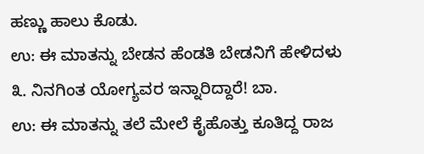ಹಣ್ಣು ಹಾಲು ಕೊಡು.
ಉ: ಈ ಮಾತನ್ನು ಬೇಡನ ಹೆಂಡತಿ ಬೇಡನಿಗೆ ಹೇಳಿದಳು
೩. ನಿನಗಿಂತ ಯೋಗ್ಯವರ ಇನ್ನಾರಿದ್ದಾರೆ! ಬಾ.
ಉ: ಈ ಮಾತನ್ನು ತಲೆ ಮೇಲೆ ಕೈಹೊತ್ತು ಕೂತಿದ್ದ ರಾಜ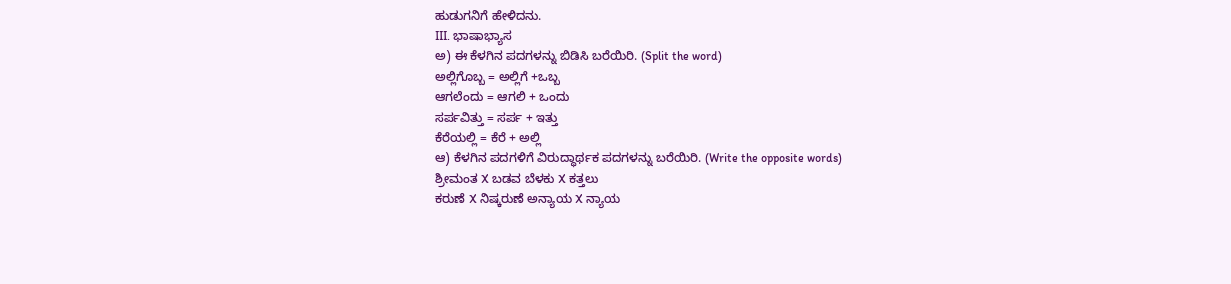ಹುಡುಗನಿಗೆ ಹೇಳಿದನು.
III. ಭಾಷಾಭ್ಯಾಸ
ಅ) ಈ ಕೆಳಗಿನ ಪದಗಳನ್ನು ಬಿಡಿಸಿ ಬರೆಯಿರಿ. (Split the word)
ಅಲ್ಲಿಗೊಬ್ಬ = ಅಲ್ಲಿಗೆ +ಒಬ್ಬ
ಆಗಲೆಂದು = ಆಗಲಿ + ಒಂದು
ಸರ್ಪವಿತ್ತು = ಸರ್ಪ + ಇತ್ತು
ಕೆರೆಯಲ್ಲಿ = ಕೆರೆ + ಅಲ್ಲಿ
ಆ) ಕೆಳಗಿನ ಪದಗಳಿಗೆ ವಿರುದ್ಧಾರ್ಥಕ ಪದಗಳನ್ನು ಬರೆಯಿರಿ. (Write the opposite words)
ಶ್ರೀಮಂತ X ಬಡವ ಬೆಳಕು X ಕತ್ತಲು
ಕರುಣೆ X ನಿಷ್ಕರುಣೆ ಅನ್ಯಾಯ X ನ್ಯಾಯ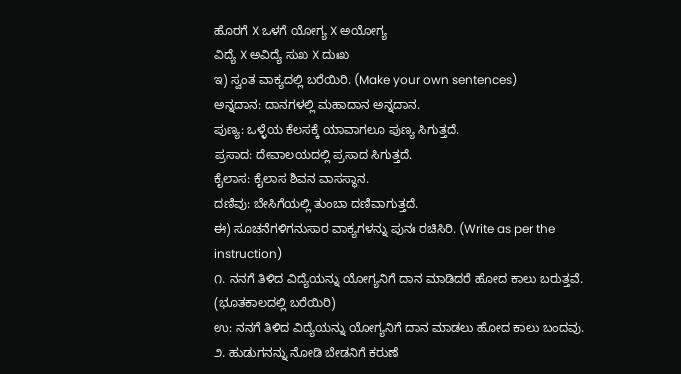ಹೊರಗೆ X ಒಳಗೆ ಯೋಗ್ಯ X ಅಯೋಗ್ಯ
ವಿದ್ಯೆ X ಅವಿದ್ಯೆ ಸುಖ X ದುಃಖ
ಇ) ಸ್ವಂತ ವಾಕ್ಯದಲ್ಲಿ ಬರೆಯಿರಿ. (Make your own sentences)
ಅನ್ನದಾನ: ದಾನಗಳಲ್ಲಿ ಮಹಾದಾನ ಅನ್ನದಾನ.
ಪುಣ್ಯ: ಒಳ್ಳೆಯ ಕೆಲಸಕ್ಕೆ ಯಾವಾಗಲೂ ಪುಣ್ಯ ಸಿಗುತ್ತದೆ.
ಪ್ರಸಾದ: ದೇವಾಲಯದಲ್ಲಿ ಪ್ರಸಾದ ಸಿಗುತ್ತದೆ.
ಕೈಲಾಸ: ಕೈಲಾಸ ಶಿವನ ವಾಸಸ್ಥಾನ.
ದಣಿವು: ಬೇಸಿಗೆಯಲ್ಲಿ ತುಂಬಾ ದಣಿವಾಗುತ್ತದೆ.
ಈ) ಸೂಚನೆಗಳಿಗನುಸಾರ ವಾಕ್ಯಗಳನ್ನು ಪುನಃ ರಚಿಸಿರಿ. (Write as per the instruction)
೧. ನನಗೆ ತಿಳಿದ ವಿದ್ಯೆಯನ್ನು ಯೋಗ್ಯನಿಗೆ ದಾನ ಮಾಡಿದರೆ ಹೋದ ಕಾಲು ಬರುತ್ತವೆ. (ಭೂತಕಾಲದಲ್ಲಿ ಬರೆಯಿರಿ)
ಉ: ನನಗೆ ತಿಳಿದ ವಿದ್ಯೆಯನ್ನು ಯೋಗ್ಯನಿಗೆ ದಾನ ಮಾಡಲು ಹೋದ ಕಾಲು ಬಂದವು.
೨. ಹುಡುಗನನ್ನು ನೋಡಿ ಬೇಡನಿಗೆ ಕರುಣೆ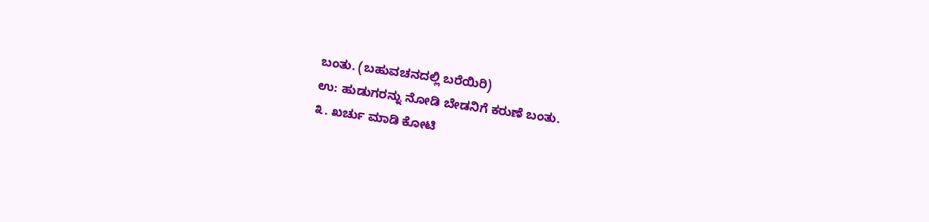ಬಂತು. (ಬಹುವಚನದಲ್ಲಿ ಬರೆಯಿರಿ)
ಉ: ಹುಡುಗರನ್ನು ನೋಡಿ ಬೇಡನಿಗೆ ಕರುಣೆ ಬಂತು.
೩. ಖರ್ಚು ಮಾಡಿ ಕೋಟಿ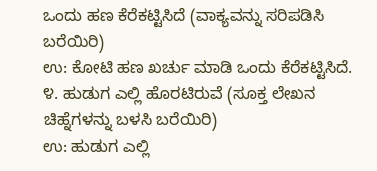ಒಂದು ಹಣ ಕೆರೆಕಟ್ಟಿಸಿದೆ (ವಾಕ್ಯವನ್ನು ಸರಿಪಡಿಸಿ ಬರೆಯಿರಿ)
ಉ: ಕೋಟಿ ಹಣ ಖರ್ಚು ಮಾಡಿ ಒಂದು ಕೆರೆಕಟ್ಟಿಸಿದೆ.
೪. ಹುಡುಗ ಎಲ್ಲಿ ಹೊರಟಿರುವೆ (ಸೂಕ್ತ ಲೇಖನ ಚಿಹ್ನೆಗಳನ್ನು ಬಳಸಿ ಬರೆಯಿರಿ)
ಉ: ಹುಡುಗ ಎಲ್ಲಿ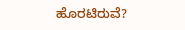ಹೊರಟಿರುವೆ?